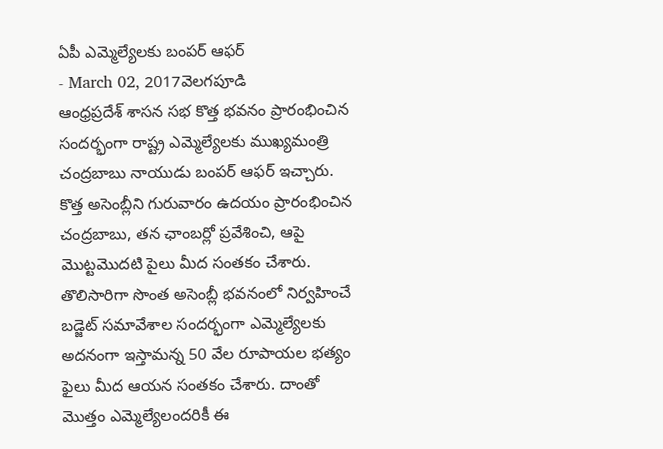ఏపీ ఎమ్మెల్యేలకు బంపర్ ఆఫర్
- March 02, 2017వెలగపూడి
ఆంధ్రప్రదేశ్ శాసన సభ కొత్త భవనం ప్రారంభించిన సందర్భంగా రాష్ట్ర ఎమ్మెల్యేలకు ముఖ్యమంత్రి చంద్రబాబు నాయుడు బంపర్ ఆఫర్ ఇచ్చారు. కొత్త అసెంబ్లీని గురువారం ఉదయం ప్రారంభించిన చంద్రబాబు, తన ఛాంబర్లో ప్రవేశించి, ఆపై మొట్టమొదటి పైలు మీద సంతకం చేశారు.
తొలిసారిగా సొంత అసెంబ్లీ భవనంలో నిర్వహించే బడ్జెట్ సమావేశాల సందర్భంగా ఎమ్మెల్యేలకు అదనంగా ఇస్తామన్న 50 వేల రూపాయల భత్యం ఫైలు మీద ఆయన సంతకం చేశారు. దాంతో మొత్తం ఎమ్మెల్యేలందరికీ ఈ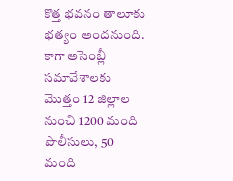కొత్త భవనం తాలూకు భత్యం అందనుంది. కాగా అసెంబ్లీ సమావేశాలకు మొత్తం 12 జిల్లాల నుంచి 1200 మంది పొలీసులు, 50 మంది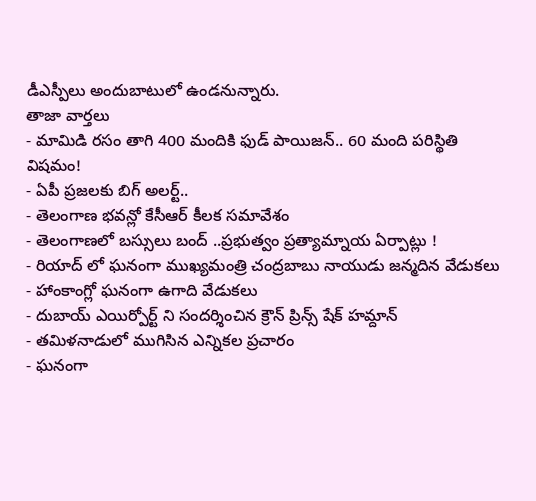డీఎస్పీలు అందుబాటులో ఉండనున్నారు.
తాజా వార్తలు
- మామిడి రసం తాగి 400 మందికి ఫుడ్ పాయిజన్.. 60 మంది పరిస్థితి విషమం!
- ఏపీ ప్రజలకు బిగ్ అలర్ట్..
- తెలంగాణ భవన్లో కేసీఆర్ కీలక సమావేశం
- తెలంగాణలో బస్సులు బంద్ ..ప్రభుత్వం ప్రత్యామ్నాయ ఏర్పాట్లు !
- రియాద్ లో ఘనంగా ముఖ్యమంత్రి చంద్రబాబు నాయుడు జన్మదిన వేడుకలు
- హాంకాంగ్లో ఘనంగా ఉగాది వేడుకలు
- దుబాయ్ ఎయిర్పోర్ట్ ని సందర్శించిన క్రౌన్ ప్రిన్స్ షేక్ హమ్దాన్
- తమిళనాడులో ముగిసిన ఎన్నికల ప్రచారం
- ఘనంగా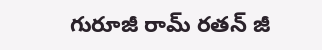గురూజీ రామ్ రతన్ జీ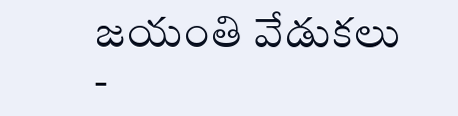జయంతి వేడుకలు
-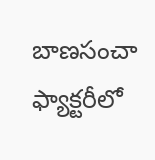బాణసంచా ఫ్యాక్టరీలో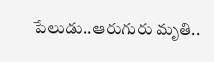పేలుడు..ఆరుగురు మృతి..